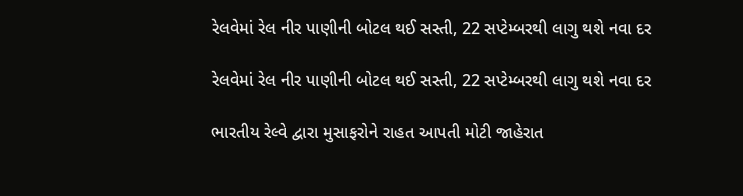રેલવેમાં રેલ નીર પાણીની બોટલ થઈ સસ્તી, 22 સપ્ટેમ્બરથી લાગુ થશે નવા દર

રેલવેમાં રેલ નીર પાણીની બોટલ થઈ સસ્તી, 22 સપ્ટેમ્બરથી લાગુ થશે નવા દર

ભારતીય રેલ્વે દ્વારા મુસાફરોને રાહત આપતી મોટી જાહેરાત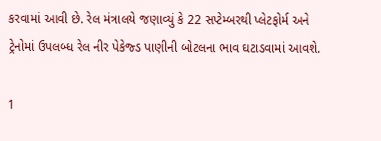કરવામાં આવી છે. રેલ મંત્રાલયે જણાવ્યું કે 22 સપ્ટેમ્બરથી પ્લેટફોર્મ અને ટ્રેનોમાં ઉપલબ્ધ રેલ નીર પેકેજ્ડ પાણીની બોટલના ભાવ ઘટાડવામાં આવશે.

1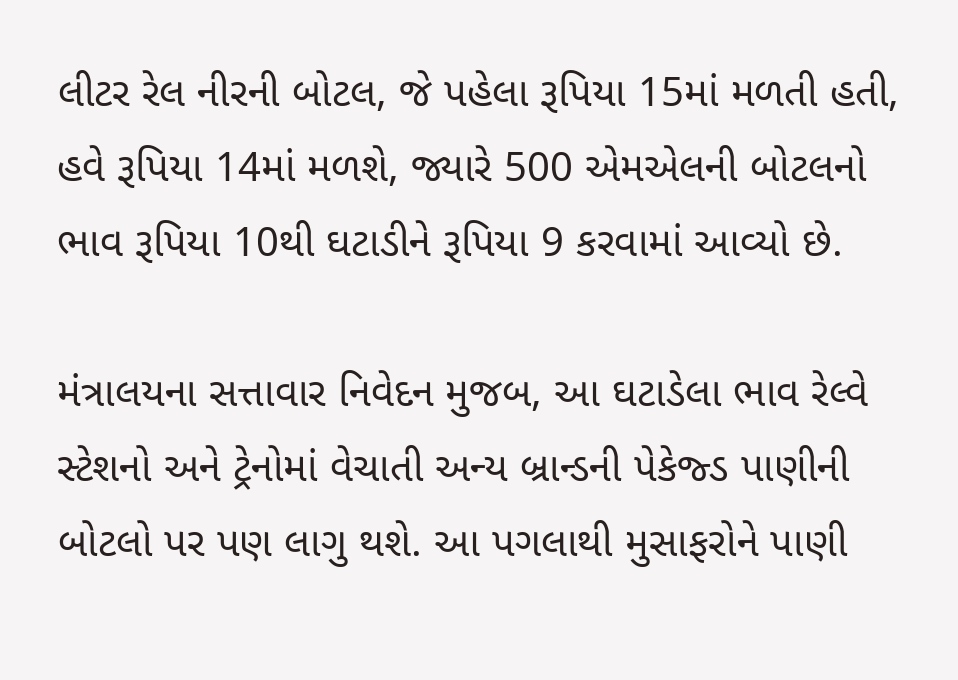લીટર રેલ નીરની બોટલ, જે પહેલા રૂપિયા 15માં મળતી હતી, હવે રૂપિયા 14માં મળશે, જ્યારે 500 એમએલની બોટલનો ભાવ રૂપિયા 10થી ઘટાડીને રૂપિયા 9 કરવામાં આવ્યો છે.

મંત્રાલયના સત્તાવાર નિવેદન મુજબ, આ ઘટાડેલા ભાવ રેલ્વે સ્ટેશનો અને ટ્રેનોમાં વેચાતી અન્ય બ્રાન્ડની પેકેજ્ડ પાણીની બોટલો પર પણ લાગુ થશે. આ પગલાથી મુસાફરોને પાણી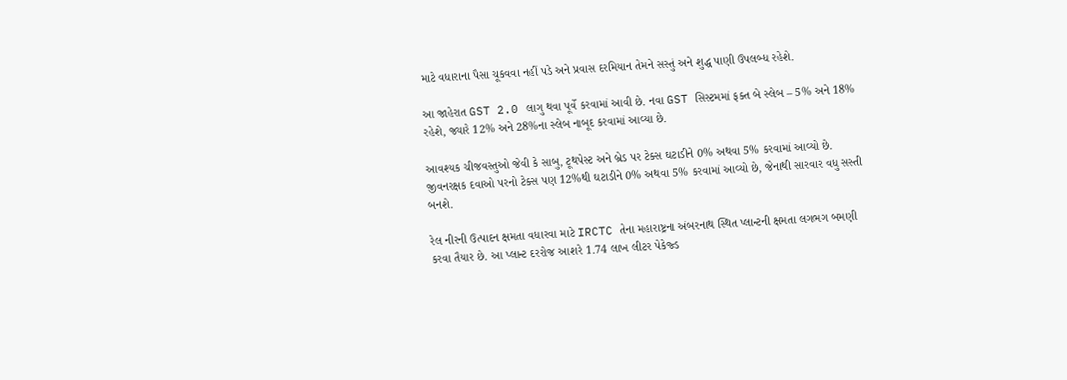માટે વધારાના પૈસા ચૂકવવા નહીં પડે અને પ્રવાસ દરમિયાન તેમને સસ્તું અને શુદ્ધ પાણી ઉપલબ્ધ રહેશે.

આ જાહેરાત GST 2.0 લાગુ થવા પૂર્વે કરવામાં આવી છે. નવા GST સિસ્ટમમાં ફક્ત બે સ્લેબ – 5% અને 18% રહેશે, જ્યારે 12% અને 28%ના સ્લેબ નાબૂદ કરવામાં આવ્યા છે.

આવશ્યક ચીજવસ્તુઓ જેવી કે સાબુ, ટૂથપેસ્ટ અને બ્રેડ પર ટેક્સ ઘટાડીને 0% અથવા 5% કરવામાં આવ્યો છે. જીવનરક્ષક દવાઓ પરનો ટેક્સ પણ 12%થી ઘટાડીને 0% અથવા 5% કરવામાં આવ્યો છે, જેનાથી સારવાર વધુ સસ્તી બનશે.

રેલ નીરની ઉત્પાદન ક્ષમતા વધારવા માટે IRCTC તેના મહારાષ્ટ્રના અંબરનાથ સ્થિત પ્લાન્ટની ક્ષમતા લગભગ બમણી કરવા તૈયાર છે. આ પ્લાન્ટ દરરોજ આશરે 1.74 લાખ લીટર પેકેજ્ડ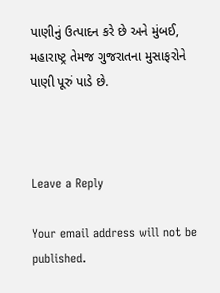પાણીનું ઉત્પાદન કરે છે અને મુંબઈ, મહારાષ્ટ્ર તેમજ ગુજરાતના મુસાફરોને પાણી પૂરું પાડે છે.



Leave a Reply

Your email address will not be published.